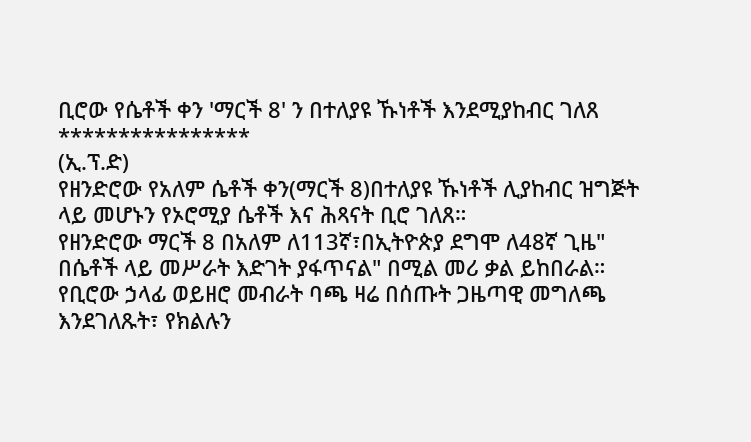ቢሮው የሴቶች ቀን 'ማርች 8' ን በተለያዩ ኹነቶች እንደሚያከብር ገለጸ
****************
(ኢ.ፕ.ድ)
የዘንድሮው የአለም ሴቶች ቀን(ማርች 8)በተለያዩ ኹነቶች ሊያከብር ዝግጅት ላይ መሆኑን የኦሮሚያ ሴቶች እና ሕጻናት ቢሮ ገለጸ።
የዘንድሮው ማርች 8 በአለም ለ113ኛ፣በኢትዮጵያ ደግሞ ለ48ኛ ጊዜ" በሴቶች ላይ መሥራት እድገት ያፋጥናል" በሚል መሪ ቃል ይከበራል።
የቢሮው ኃላፊ ወይዘሮ መብራት ባጫ ዛሬ በሰጡት ጋዜጣዊ መግለጫ እንደገለጹት፣ የክልሉን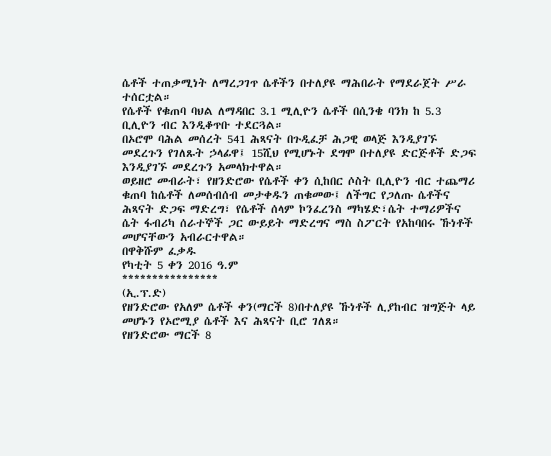ሴቶች ተጠቃሚነት ለማረጋገጥ ሴቶችን በተለያዩ ማሕበራት የማደራጀት ሥራ ተሰርቷል።
የሴቶች የቁጠባ ባህል ለማዳበር 3.1 ሚሊዮን ሴቶች በሲንቄ ባንክ ከ 5.3 ቢሊዮን ብር እንዲቆጥቡ ተደርጓል።
በኦሮሞ ባሕል መሰረት 541 ሕጻናት በጉዲፈቻ ሕጋዊ ወላጅ እንዲያገኙ መደረጉን የገለጹት ኃላፊዋ፤ 15ሺህ የሚሆኑት ደግሞ በተለያዩ ድርጅቶች ድጋፍ እንዲያገኙ መደረጉን አመላክተዋል።
ወይዘሮ መብራት፣ የዘንድሮው የሴቶች ቀን ሲከበር ሶስት ቢሊዮን ብር ተጨማሪ ቁጠባ ከሴቶች ለመሰብሰብ መታቀዱን ጠቁመው፤ ለችግር የጋለጡ ሴቶችና ሕጻናት ድጋፍ ማድረግ፣ የሴቶች ሰላም ኮንፈረንስ ማካሄድ፣ሴት ተማሪዎችና ሴት ፋብሪካ ሰራተኞች ጋር ውይይት ማድረግና ማስ ስፖርት የአከባበሩ ኹነቶች መሆናቸውን አብራርተዋል።
በዋቅሹም ፈቃዱ
የካቲት 5 ቀን 2016 ዓ.ም
****************
(ኢ.ፕ.ድ)
የዘንድሮው የአለም ሴቶች ቀን(ማርች 8)በተለያዩ ኹነቶች ሊያከብር ዝግጅት ላይ መሆኑን የኦሮሚያ ሴቶች እና ሕጻናት ቢሮ ገለጸ።
የዘንድሮው ማርች 8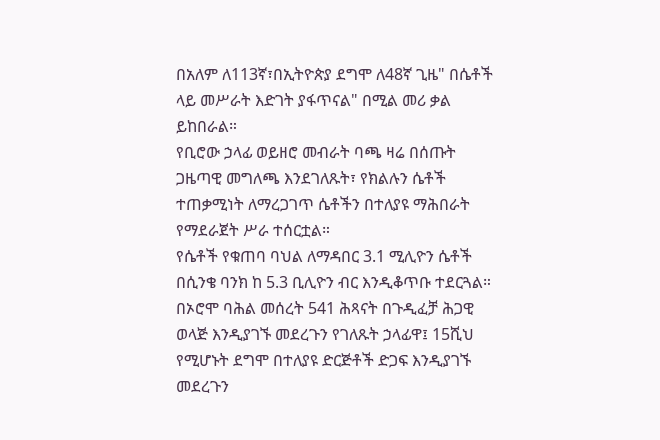በአለም ለ113ኛ፣በኢትዮጵያ ደግሞ ለ48ኛ ጊዜ" በሴቶች ላይ መሥራት እድገት ያፋጥናል" በሚል መሪ ቃል ይከበራል።
የቢሮው ኃላፊ ወይዘሮ መብራት ባጫ ዛሬ በሰጡት ጋዜጣዊ መግለጫ እንደገለጹት፣ የክልሉን ሴቶች ተጠቃሚነት ለማረጋገጥ ሴቶችን በተለያዩ ማሕበራት የማደራጀት ሥራ ተሰርቷል።
የሴቶች የቁጠባ ባህል ለማዳበር 3.1 ሚሊዮን ሴቶች በሲንቄ ባንክ ከ 5.3 ቢሊዮን ብር እንዲቆጥቡ ተደርጓል።
በኦሮሞ ባሕል መሰረት 541 ሕጻናት በጉዲፈቻ ሕጋዊ ወላጅ እንዲያገኙ መደረጉን የገለጹት ኃላፊዋ፤ 15ሺህ የሚሆኑት ደግሞ በተለያዩ ድርጅቶች ድጋፍ እንዲያገኙ መደረጉን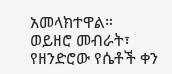አመላክተዋል።
ወይዘሮ መብራት፣ የዘንድሮው የሴቶች ቀን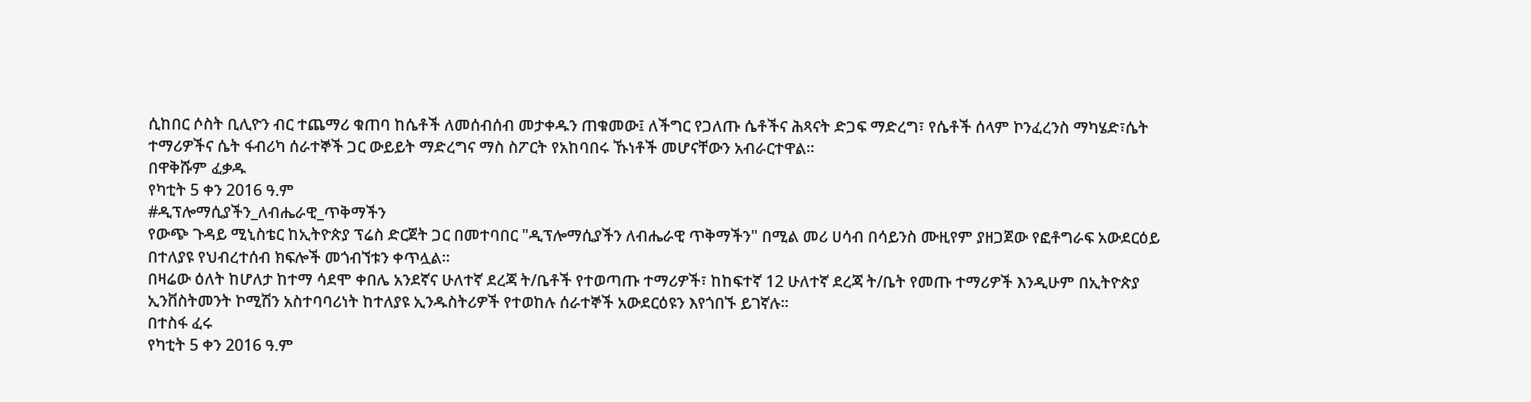ሲከበር ሶስት ቢሊዮን ብር ተጨማሪ ቁጠባ ከሴቶች ለመሰብሰብ መታቀዱን ጠቁመው፤ ለችግር የጋለጡ ሴቶችና ሕጻናት ድጋፍ ማድረግ፣ የሴቶች ሰላም ኮንፈረንስ ማካሄድ፣ሴት ተማሪዎችና ሴት ፋብሪካ ሰራተኞች ጋር ውይይት ማድረግና ማስ ስፖርት የአከባበሩ ኹነቶች መሆናቸውን አብራርተዋል።
በዋቅሹም ፈቃዱ
የካቲት 5 ቀን 2016 ዓ.ም
#ዲፕሎማሲያችን_ለብሔራዊ_ጥቅማችን
የውጭ ጉዳይ ሚኒስቴር ከኢትዮጵያ ፕሬስ ድርጀት ጋር በመተባበር "ዲፕሎማሲያችን ለብሔራዊ ጥቅማችን" በሚል መሪ ሀሳብ በሳይንስ ሙዚየም ያዘጋጀው የፎቶግራፍ አውደርዕይ በተለያዩ የህብረተሰብ ክፍሎች መጎብኘቱን ቀጥሏል።
በዛሬው ዕለት ከሆለታ ከተማ ሳደሞ ቀበሌ አንደኛና ሁለተኛ ደረጃ ት/ቤቶች የተወጣጡ ተማሪዎች፣ ከከፍተኛ 12 ሁለተኛ ደረጃ ት/ቤት የመጡ ተማሪዎች እንዲሁም በኢትዮጵያ ኢንቨስትመንት ኮሚሽን አስተባባሪነት ከተለያዩ ኢንዱስትሪዎች የተወከሉ ሰራተኞች አውደርዕዩን እየጎበኙ ይገኛሉ።
በተስፋ ፈሩ
የካቲት 5 ቀን 2016 ዓ.ም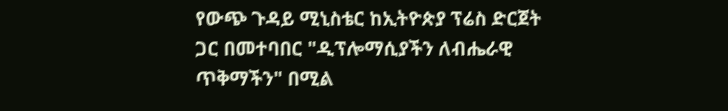የውጭ ጉዳይ ሚኒስቴር ከኢትዮጵያ ፕሬስ ድርጀት ጋር በመተባበር "ዲፕሎማሲያችን ለብሔራዊ ጥቅማችን" በሚል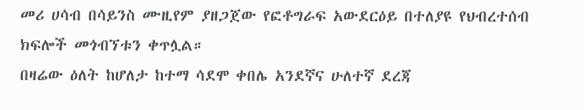መሪ ሀሳብ በሳይንስ ሙዚየም ያዘጋጀው የፎቶግራፍ አውደርዕይ በተለያዩ የህብረተሰብ ክፍሎች መጎብኘቱን ቀጥሏል።
በዛሬው ዕለት ከሆለታ ከተማ ሳደሞ ቀበሌ አንደኛና ሁለተኛ ደረጃ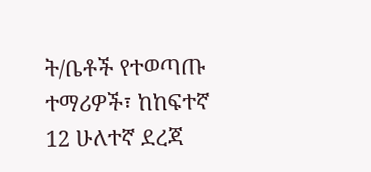ት/ቤቶች የተወጣጡ ተማሪዎች፣ ከከፍተኛ 12 ሁለተኛ ደረጃ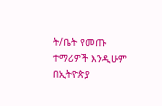ት/ቤት የመጡ ተማሪዎች እንዲሁም በኢትዮጵያ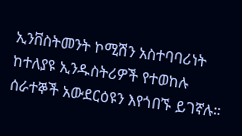ኢንቨስትመንት ኮሚሽን አስተባባሪነት ከተለያዩ ኢንዱስትሪዎች የተወከሉ ሰራተኞች አውደርዕዩን እየጎበኙ ይገኛሉ።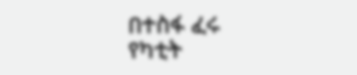በተስፋ ፈሩ
የካቲት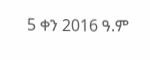5 ቀን 2016 ዓ.ም